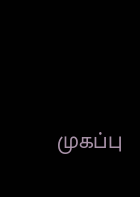முகப்பு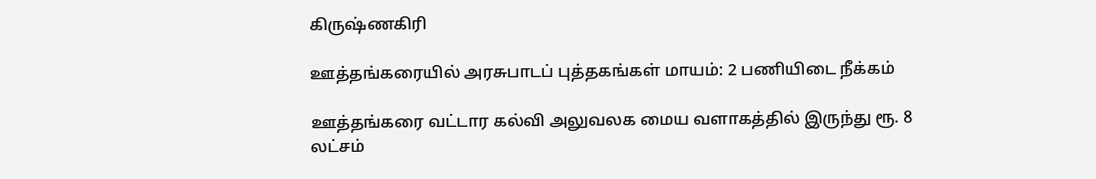கிருஷ்ணகிரி

ஊத்தங்கரையில் அரசுபாடப் புத்தகங்கள் மாயம்: 2 பணியிடை நீக்கம்

ஊத்தங்கரை வட்டார கல்வி அலுவலக மைய வளாகத்தில் இருந்து ரூ. 8 லட்சம்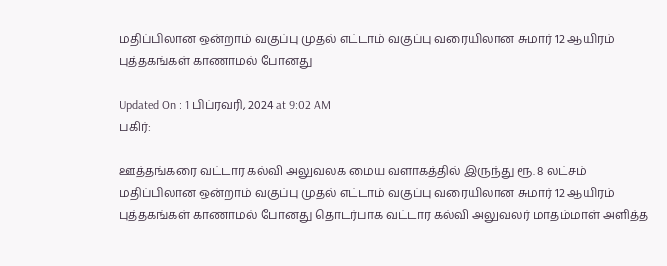மதிப்பிலான ஒன்றாம் வகுப்பு முதல் எட்டாம் வகுப்பு வரையிலான சுமார் 12 ஆயிரம் புத்தகங்கள் காணாமல் போனது

Updated On : 1 பிப்ரவரி, 2024 at 9:02 AM
பகிர்:

ஊத்தங்கரை வட்டார கல்வி அலுவலக மைய வளாகத்தில் இருந்து ரூ. 8 லட்சம் மதிப்பிலான ஒன்றாம் வகுப்பு முதல் எட்டாம் வகுப்பு வரையிலான சுமார் 12 ஆயிரம் புத்தகங்கள் காணாமல் போனது தொடர்பாக வட்டார கல்வி அலுவலர் மாதம்மாள் அளித்த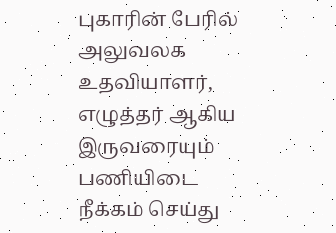புகாரின் பேரில் அலுவலக உதவியாளர், எழுத்தர் ஆகிய இருவரையும் பணியிடை நீக்கம் செய்து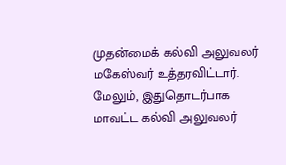முதன்மைக் கல்வி அலுவலர் மகேஸ்வர் உத்தரவிட்டார். மேலும், இதுதொடர்பாக மாவட்ட கல்வி அலுவலர்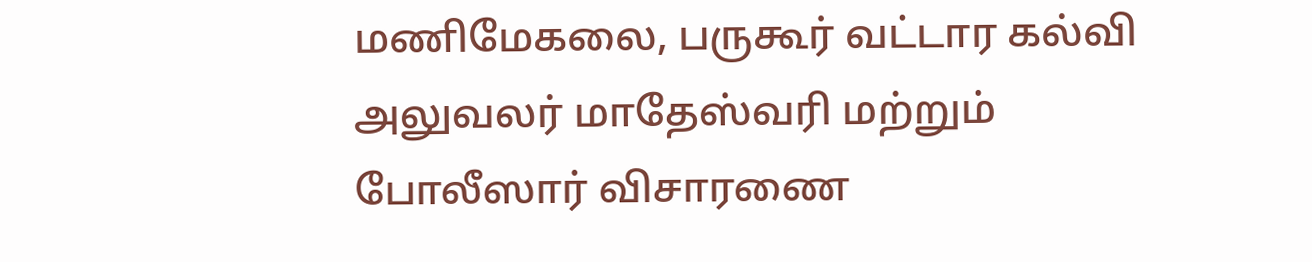மணிமேகலை, பருகூர் வட்டார கல்வி அலுவலர் மாதேஸ்வரி மற்றும் போலீஸார் விசாரணை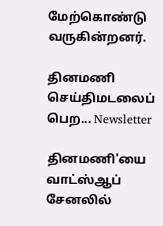மேற்கொண்டு வருகின்றனர்.

தினமணி செய்திமடலைப் பெற... Newsletter

தினமணி'யை வாட்ஸ்ஆப் சேனலில்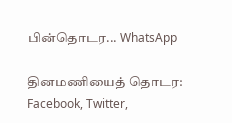பின்தொடர... WhatsApp

தினமணியைத் தொடர: Facebook, Twitter,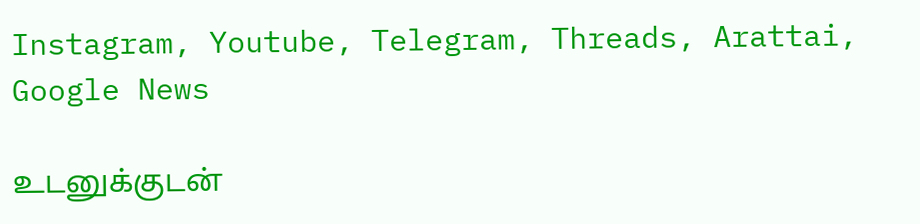Instagram, Youtube, Telegram, Threads, Arattai, Google News

உடனுக்குடன்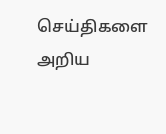செய்திகளை அறிய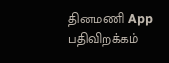தினமணி App பதிவிறக்கம்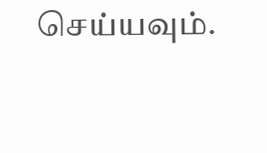செய்யவும்.